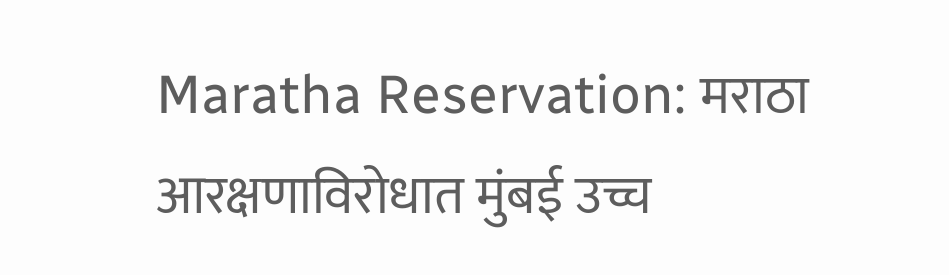Maratha Reservation: मराठा आरक्षणाविरोधात मुंबई उच्च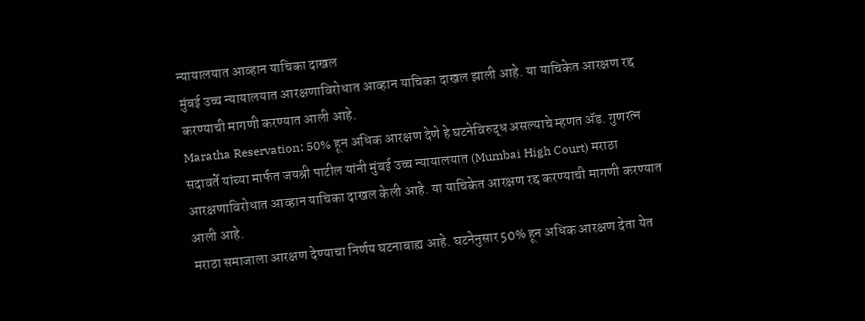न्यायालयात आव्हान याचिका दाखल
मुंबई उच्च न्यायालयात आरक्षणाविरोधात आव्हान याचिका दाखल झाली आहे. या याचिकेत आरक्षण रद्द करण्याची मागणी करण्यात आली आहे.
Maratha Reservation: 50% हून अधिक आरक्षण देणे हे घटनेविरुद्ध असल्याचे म्हणत ॲड. गुणरत्न सदावर्ते यांच्या मार्फत जयश्री पाटील यांनी मुंबई उच्च न्यायालयात (Mumbai High Court) मराठा आरक्षणाविरोधात आव्हान याचिका दाखल केली आहे. या याचिकेत आरक्षण रद्द करण्याची मागणी करण्यात आली आहे.
मराठा समाजाला आरक्षण देण्याचा निर्णय घटनाबाह्य आहे. घटनेनुसार 50% हून अधिक आरक्षण देता येत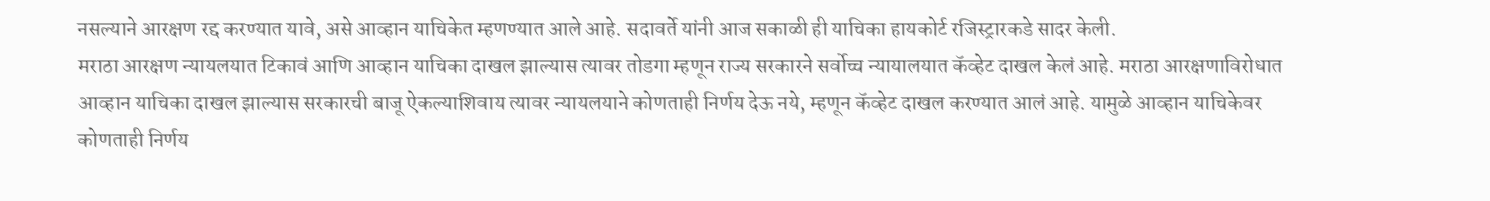नसल्याने आरक्षण रद्द करण्यात यावे, असे आव्हान याचिकेत म्हणण्यात आले आहे. सदावर्ते यांनी आज सकाळी ही याचिका हायकोर्ट रजिस्ट्रारकडे सादर केली.
मराठा आरक्षण न्यायलयात टिकावं आणि आव्हान याचिका दाखल झाल्यास त्यावर तोडगा म्हणून राज्य सरकारने सर्वोच्च न्यायालयात कॅव्हेट दाखल केलं आहे. मराठा आरक्षणाविरोधात आव्हान याचिका दाखल झाल्यास सरकारची बाजू ऐकल्याशिवाय त्यावर न्यायलयाने कोणताही निर्णय देऊ नये, म्हणून कॅव्हेट दाखल करण्यात आलं आहे. यामुळे आव्हान याचिकेवर कोणताही निर्णय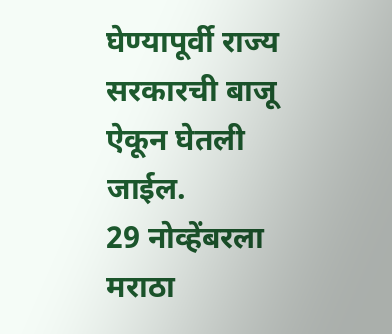घेण्यापूर्वी राज्य सरकारची बाजू ऐकून घेतली जाईल.
29 नोव्हेंबरला मराठा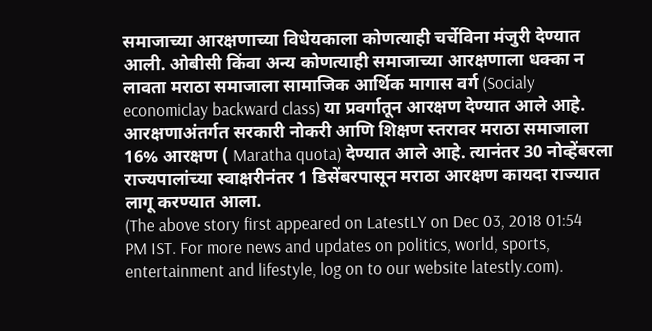समाजाच्या आरक्षणाच्या विधेयकाला कोणत्याही चर्चेविना मंजुरी देण्यात आली. ओबीसी किंवा अन्य कोणत्याही समाजाच्या आरक्षणाला धक्का न लावता मराठा समाजाला सामाजिक आर्थिक मागास वर्ग (Socialy economiclay backward class) या प्रवर्गातून आरक्षण देण्यात आले आहे. आरक्षणाअंतर्गत सरकारी नोकरी आणि शिक्षण स्तरावर मराठा समाजाला 16% आरक्षण ( Maratha quota) देण्यात आले आहे. त्यानंतर 30 नोव्हेंबरला राज्यपालांच्या स्वाक्षरीनंतर 1 डिसेंबरपासून मराठा आरक्षण कायदा राज्यात लागू करण्यात आला.
(The above story first appeared on LatestLY on Dec 03, 2018 01:54 PM IST. For more news and updates on politics, world, sports, entertainment and lifestyle, log on to our website latestly.com).